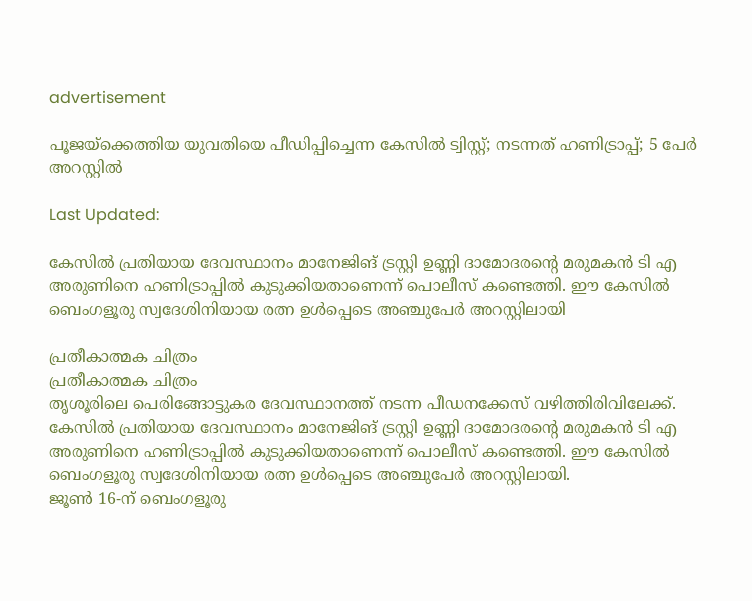advertisement

പൂജയ്ക്കെത്തിയ യുവതിയെ പീഡിപ്പിച്ചെന്ന കേസിൽ ട്വിസ്റ്റ്; നടന്നത് ഹണിട്രാപ്പ്; 5 പേർ അറസ്റ്റിൽ

Last Updated:

കേസിൽ പ്രതിയായ ദേവസ്ഥാനം മാനേജിങ് ട്രസ്റ്റി ഉണ്ണി ദാമോദരന്റെ മരുമകൻ ടി എ അരുണിനെ ഹണിട്രാപ്പിൽ കുടുക്കിയതാണെന്ന് പൊലീസ് കണ്ടെത്തി. ഈ കേസിൽ ബെംഗളൂരു സ്വദേശിനിയായ രത്ന ഉൾപ്പെടെ അഞ്ചുപേർ അറസ്റ്റിലായി

പ്രതീകാത്മക ചിത്രം
പ്രതീകാത്മക ചിത്രം
തൃശൂരിലെ പെരിങ്ങോട്ടുകര ദേവസ്ഥാനത്ത് നടന്ന പീഡനക്കേസ് വഴിത്തിരിവിലേക്ക്. കേസിൽ പ്രതിയായ ദേവസ്ഥാനം മാനേജിങ് ട്രസ്റ്റി ഉണ്ണി ദാമോദരന്റെ മരുമകൻ ടി എ അരുണിനെ ഹണിട്രാപ്പിൽ കുടുക്കിയതാണെന്ന് പൊലീസ് കണ്ടെത്തി. ഈ കേസിൽ ബെംഗളൂരു സ്വദേശിനിയായ രത്ന ഉൾപ്പെടെ അഞ്ചുപേർ അറസ്റ്റിലായി.
ജൂൺ 16-ന് ബെംഗളൂരു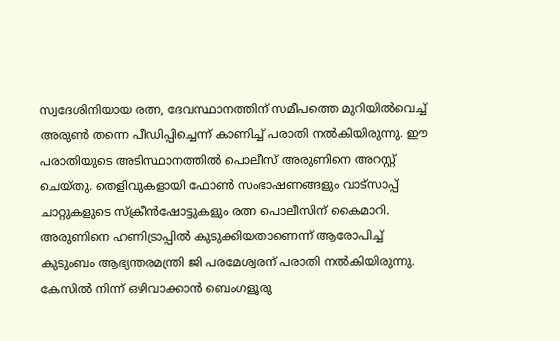സ്വദേശിനിയായ രത്ന, ദേവസ്ഥാനത്തിന് സമീപത്തെ മുറിയിൽവെച്ച് അരുൺ തന്നെ പീഡിപ്പിച്ചെന്ന് കാണിച്ച് പരാതി നൽകിയിരുന്നു. ഈ പരാതിയുടെ അടിസ്ഥാനത്തിൽ പൊലീസ് അരുണിനെ അറസ്റ്റ് ചെയ്തു. തെളിവുകളായി ഫോൺ സംഭാഷണങ്ങളും വാട്സാപ്പ് ചാറ്റുകളുടെ സ്ക്രീൻഷോട്ടുകളും രത്ന പൊലീസിന് കൈമാറി.
അരുണിനെ ഹണിട്രാപ്പിൽ കുടുക്കിയതാണെന്ന് ആരോപിച്ച് കുടുംബം ആഭ്യന്തരമന്ത്രി ജി പരമേശ്വരന് പരാതി നൽകിയിരുന്നു. കേസിൽ നിന്ന് ഒഴിവാക്കാൻ ബെംഗളൂരു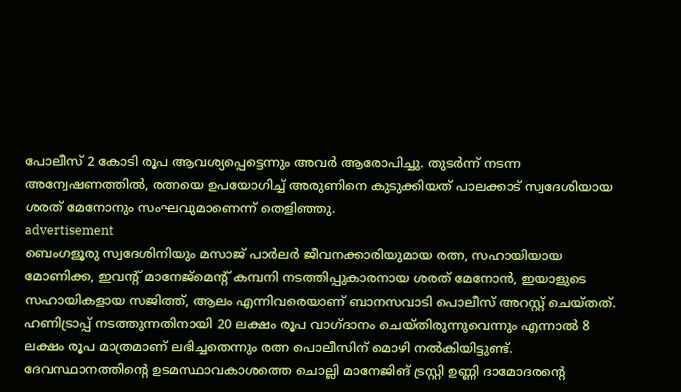പോലീസ് 2 കോടി രൂപ ആവശ്യപ്പെട്ടെന്നും അവർ ആരോപിച്ചു. തുടർന്ന് നടന്ന അന്വേഷണത്തിൽ, രത്നയെ ഉപയോഗിച്ച് അരുണിനെ കുടുക്കിയത് പാലക്കാട് സ്വദേശിയായ ശരത് മേനോനും സംഘവുമാണെന്ന് തെളിഞ്ഞു.
advertisement
ബെംഗളൂരു സ്വദേശിനിയും മസാജ് പാർലർ ജീവനക്കാരിയുമായ രത്ന, സഹായിയായ മോണിക്ക, ഇവന്റ് മാനേജ്‌മെന്റ് കമ്പനി നടത്തിപ്പുകാരനായ ശരത് മേനോൻ, ഇയാളുടെ സഹായികളായ സജിത്ത്, ആലം എന്നിവരെയാണ് ബാനസവാടി പൊലീസ് അറസ്റ്റ് ചെയ്തത്.
ഹണിട്രാപ്പ് നടത്തുന്നതിനായി 20 ലക്ഷം രൂപ വാഗ്ദാനം ചെയ്തിരുന്നുവെന്നും എന്നാൽ 8 ലക്ഷം രൂപ മാത്രമാണ് ലഭിച്ചതെന്നും രത്ന പൊലീസിന് മൊഴി നൽകിയിട്ടുണ്ട്.
ദേവസ്ഥാനത്തിന്റെ ഉടമസ്ഥാവകാശത്തെ ചൊല്ലി മാനേജിങ് ട്രസ്റ്റി ഉണ്ണി ദാമോദരന്റെ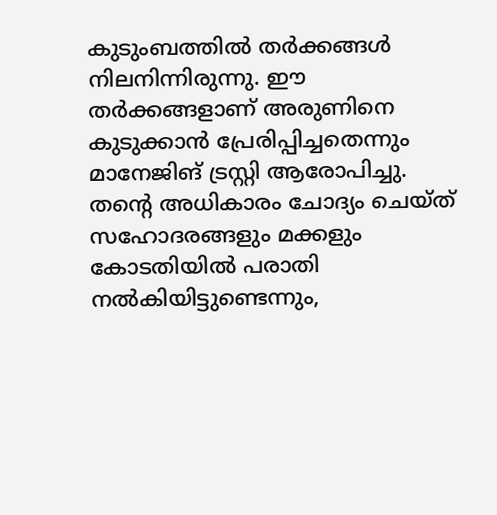കുടുംബത്തിൽ തർക്കങ്ങൾ നിലനിന്നിരുന്നു. ഈ തർക്കങ്ങളാണ് അരുണിനെ കുടുക്കാൻ പ്രേരിപ്പിച്ചതെന്നും മാനേജിങ് ട്രസ്റ്റി ആരോപിച്ചു. തന്റെ അധികാരം ചോദ്യം ചെയ്ത് സഹോദരങ്ങളും മക്കളും കോടതിയിൽ പരാതി നൽകിയിട്ടുണ്ടെന്നും,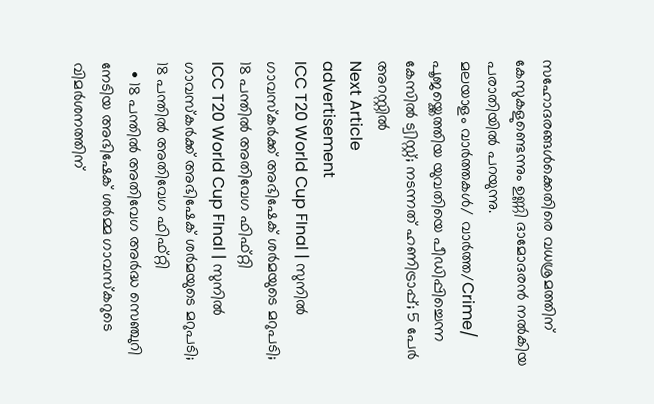സഹോദരങ്ങൾക്കെതിരെ വധശ്രമത്തിന് കേസുകളുണ്ടെന്നും ഉണ്ണി ദാമോദരൻ നൽകിയ പരാതിയിൽ പറയുന്നു.
മലയാളം വാർത്തകൾ/ വാർത്ത/Crime/
പൂജയ്ക്കെത്തിയ യുവതിയെ പീഡിപ്പിച്ചെന്ന കേസിൽ ട്വിസ്റ്റ്; നടന്നത് ഹണിട്രാപ്പ്; 5 പേർ അറസ്റ്റിൽ
Next Article
advertisement
ICC T20 World Cup FInal | സുനിൽ ഗാവസ്കർക്ക് അഭിഷേക് ശർമയുടെ മറുപടി; 18 പന്തിൽ അതിവേഗ ഫിഫ്റ്റി
ICC T20 World Cup FInal | സുനിൽ ഗാവസ്കർക്ക് അഭിഷേക് ശർമയുടെ മറുപടി; 18 പന്തിൽ അതിവേഗ ഫിഫ്റ്റി
  • 18 പന്തിൽ അതിവേഗ അർദ്ധ സെഞ്ചുറി നേടിയ അഭിഷേക് ശർമ്മ ഗാവസ്കറുടെ വിമർശനത്തിന്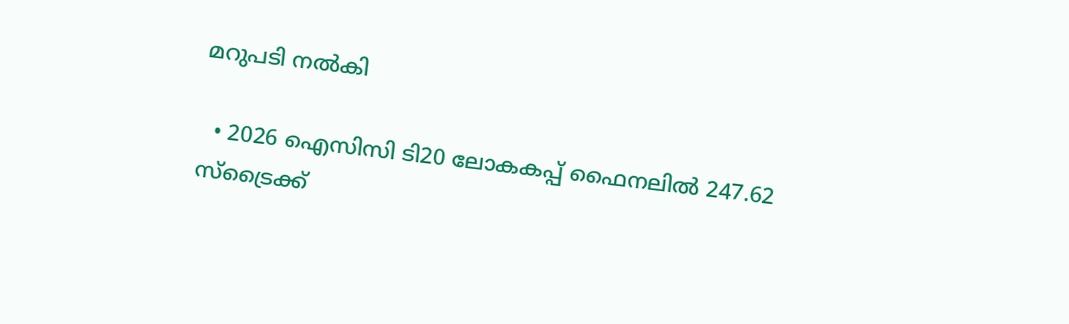മറുപടി നൽകി

  • 2026 ഐസിസി ടി20 ലോകകപ്പ് ഫൈനലിൽ 247.62 സ്ട്രൈക്ക്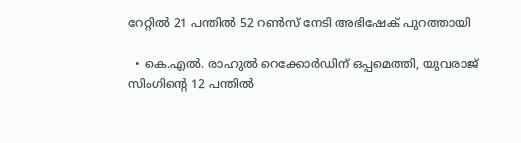റേറ്റിൽ 21 പന്തിൽ 52 റൺസ് നേടി അഭിഷേക് പുറത്തായി

  • കെ.എൽ. രാഹുൽ റെക്കോർഡിന് ഒപ്പമെത്തി, യുവരാജ് സിംഗിന്റെ 12 പന്തിൽ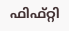ഫിഫ്റ്റി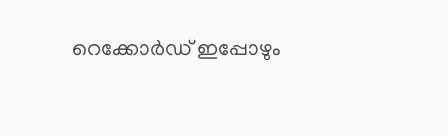റെക്കോർഡ് ഇപ്പോഴും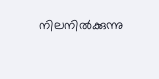നിലനിൽക്കുന്നു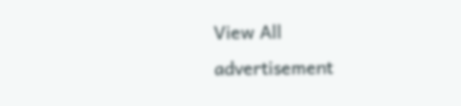View All
advertisement